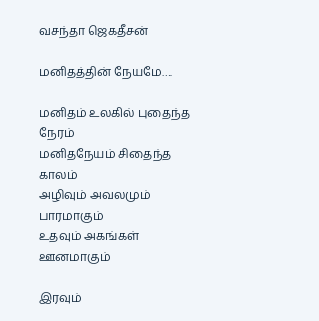வசந்தா ஜெகதீசன்

மனிதத்தின் நேயமே….

மனிதம் உலகில் புதைந்த நேரம்
மனிதநேயம் சிதைந்த காலம்
அழிவும் அவலமும் பாரமாகும்
உதவும் அகங்கள் ஊனமாகும்

இரவும்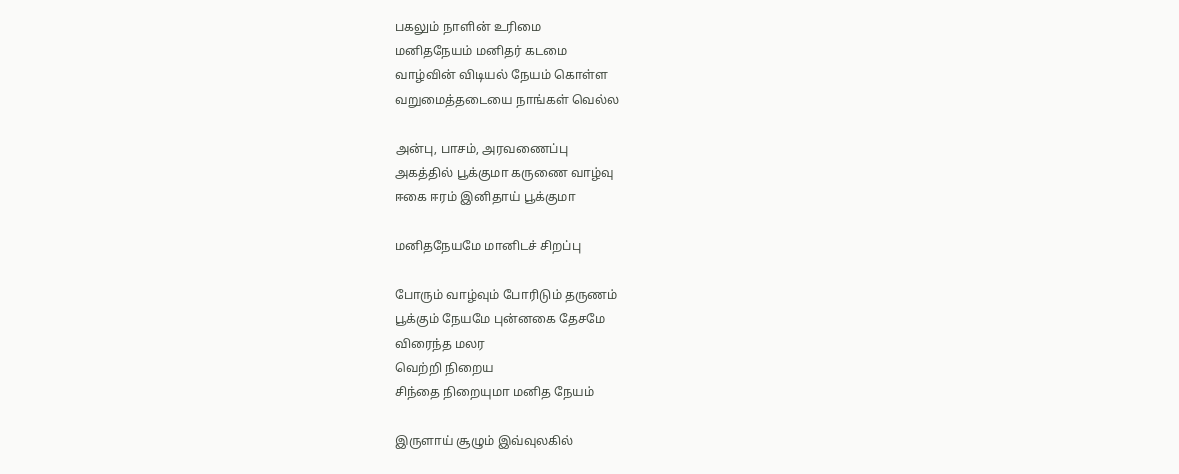பகலும் நாளின் உரிமை
மனிதநேயம் மனிதர் கடமை
வாழ்வின் விடியல் நேயம் கொள்ள
வறுமைத்தடையை நாங்கள் வெல்ல

அன்பு, பாசம், அரவணைப்பு
அகத்தில் பூக்குமா கருணை வாழ்வு
ஈகை ஈரம் இனிதாய் பூக்குமா

மனிதநேயமே மானிடச் சிறப்பு

போரும் வாழ்வும் போரிடும் தருணம்
பூக்கும் நேயமே புன்னகை தேசமே
விரைந்த மலர
வெற்றி நிறைய
சிந்தை நிறையுமா மனித நேயம்

இருளாய் சூழும் இவ்வுலகில்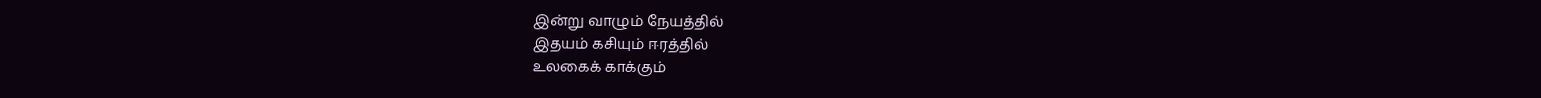இன்று வாழும் நேயத்தில்
இதயம் கசியும் ஈரத்தில்
உலகைக் காக்கும்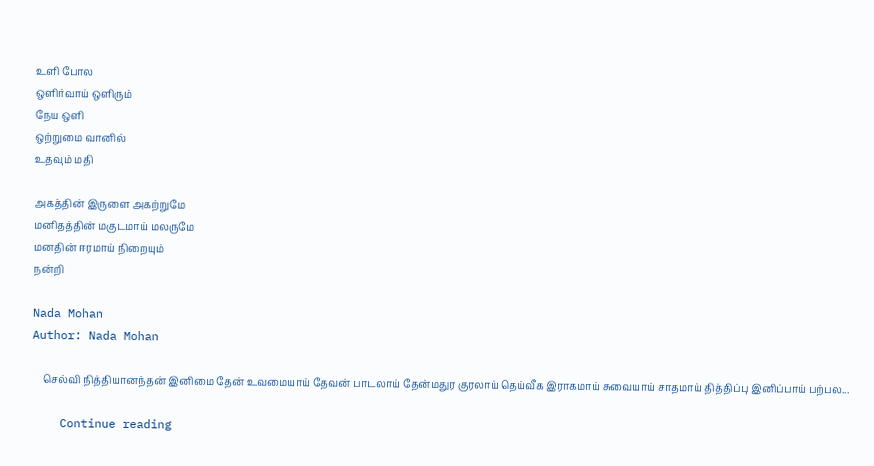உளி போல
ஒளிர்வாய் ஒளிரும்
நேய ஒளி
ஒற்றுமை வானில்
உதவும் மதி

அகத்தின் இருளை அகற்றுமே
மனிதத்தின் மகுடமாய் மலருமே
மனதின் ஈரமாய் நிறையும்
நன்றி

Nada Mohan
Author: Nada Mohan

    செல்வி நித்தியானந்தன் இனிமை தேன் உவமையாய் தேவன் பாடலாய் தேன்மதுர குரலாய் தெய்வீக இராகமாய் சுவையாய் சாதமாய் தித்திப்பு இனிப்பாய் பற்பல...

    Continue reading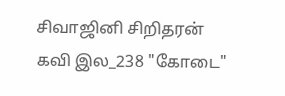சிவாஜினி சிறிதரன் கவி இல_238 "கோடை"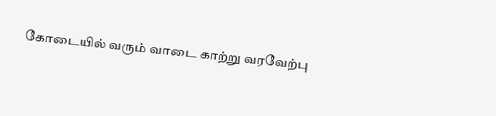கோடையில் வரும் வாடை காற்று வரவேற்பு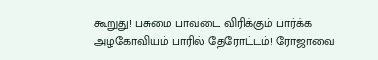கூறுது! பசுமை பாவடை விரிக்கும் பார்க்க அழகோவியம் பாரில் தேரோட்டம்! ரோஜாவை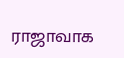ராஜாவாக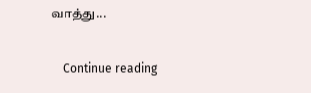வாத்து...

    Continue reading